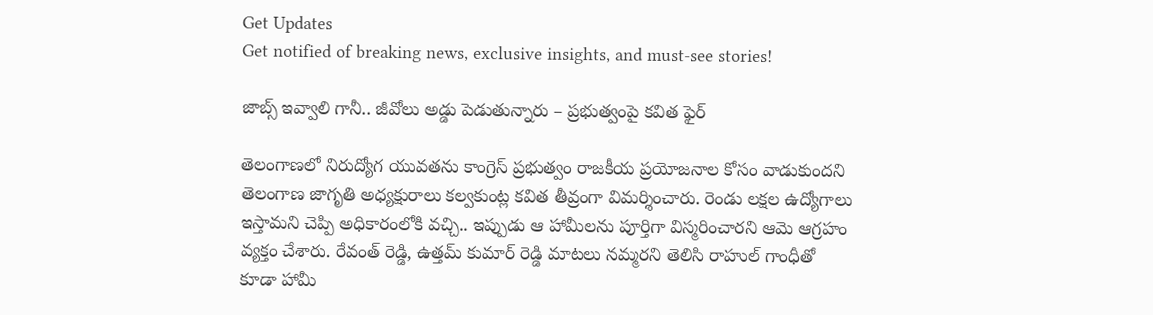Get Updates
Get notified of breaking news, exclusive insights, and must-see stories!

జాబ్స్ ఇవ్వాలి గానీ.. జీవోలు అడ్డు పెడుతున్నారు – ప్రభుత్వంపై కవిత ఫైర్

తెలంగాణలో నిరుద్యోగ యువతను కాంగ్రెస్ ప్రభుత్వం రాజకీయ ప్రయోజనాల కోసం వాడుకుందని తెలంగాణ జాగృతి అధ్యక్షురాలు కల్వకుంట్ల కవిత తీవ్రంగా విమర్శించారు. రెండు లక్షల ఉద్యోగాలు ఇస్తామని చెప్పి అధికారంలోకి వచ్చి.. ఇప్పుడు ఆ హామీలను పూర్తిగా విస్మరించారని ఆమె ఆగ్రహం వ్యక్తం చేశారు. రేవంత్ రెడ్డి, ఉత్తమ్ కుమార్ రెడ్డి మాటలు నమ్మరని తెలిసి రాహుల్ గాంధీతో కూడా హామీ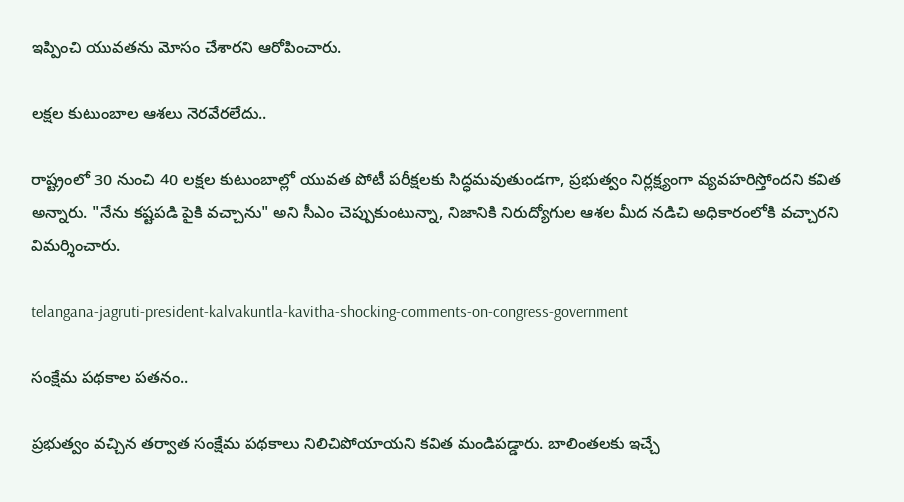ఇప్పించి యువతను మోసం చేశారని ఆరోపించారు.

లక్షల కుటుంబాల ఆశలు నెరవేరలేదు..

రాష్ట్రంలో 30 నుంచి 40 లక్షల కుటుంబాల్లో యువత పోటీ పరీక్షలకు సిద్ధమవుతుండగా, ప్రభుత్వం నిర్లక్ష్యంగా వ్యవహరిస్తోందని కవిత అన్నారు. "నేను కష్టపడి పైకి వచ్చాను" అని సీఎం చెప్పుకుంటున్నా, నిజానికి నిరుద్యోగుల ఆశల మీద నడిచి అధికారంలోకి వచ్చారని విమర్శించారు.

telangana-jagruti-president-kalvakuntla-kavitha-shocking-comments-on-congress-government

సంక్షేమ పథకాల పతనం..

ప్రభుత్వం వచ్చిన తర్వాత సంక్షేమ పథకాలు నిలిచిపోయాయని కవిత మండిపడ్డారు. బాలింతలకు ఇచ్చే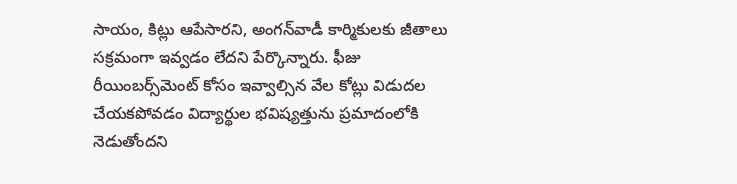సాయం, కిట్లు ఆపేసారని, అంగన్‌వాడీ కార్మికులకు జీతాలు సక్రమంగా ఇవ్వడం లేదని పేర్కొన్నారు. ఫీజు రీయింబర్స్‌మెంట్ కోసం ఇవ్వాల్సిన వేల కోట్లు విడుదల చేయకపోవడం విద్యార్థుల భవిష్యత్తును ప్రమాదంలోకి నెడుతోందని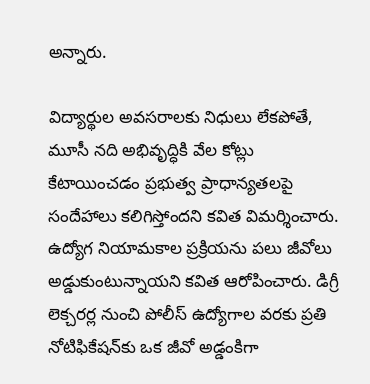అన్నారు.

విద్యార్థుల అవసరాలకు నిధులు లేకపోతే, మూసీ నది అభివృద్ధికి వేల కోట్లు కేటాయించడం ప్రభుత్వ ప్రాధాన్యతలపై సందేహాలు కలిగిస్తోందని కవిత విమర్శించారు. ఉద్యోగ నియామకాల ప్రక్రియను పలు జీవోలు అడ్డుకుంటున్నాయని కవిత ఆరోపించారు. డిగ్రీ లెక్చరర్ల నుంచి పోలీస్ ఉద్యోగాల వరకు ప్రతి నోటిఫికేషన్‌కు ఒక జీవో అడ్డంకిగా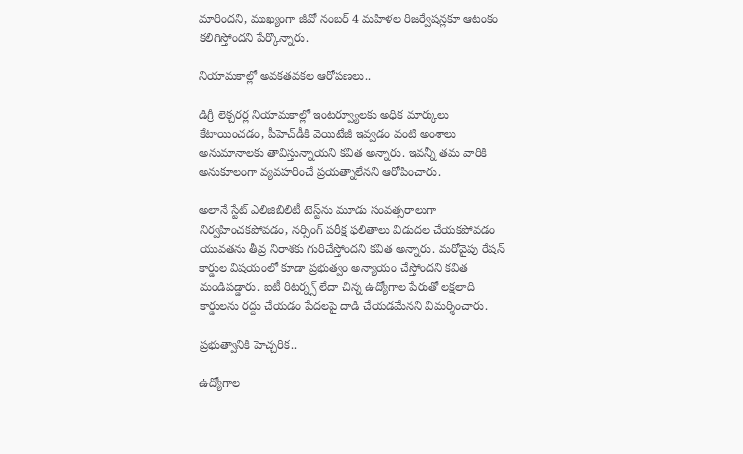మారిందని, ముఖ్యంగా జీవో నంబర్ 4 మహిళల రిజర్వేషన్లకూ ఆటంకం కలిగిస్తోందని పేర్కొన్నారు.

నియామకాల్లో అవకతవకల ఆరోపణలు..

డిగ్రీ లెక్చరర్ల నియామకాల్లో ఇంటర్వ్యూలకు అధిక మార్కులు కేటాయించడం, పీహెచ్‌డీకి వెయిటేజీ ఇవ్వడం వంటి అంశాలు అనుమానాలకు తావిస్తున్నాయని కవిత అన్నారు. ఇవన్నీ తమ వారికి అనుకూలంగా వ్యవహరించే ప్రయత్నాలేనని ఆరోపించారు.

అలానే స్టేట్ ఎలిజిబిలిటీ టెస్ట్‌ను మూడు సంవత్సరాలుగా నిర్వహించకపోవడం, నర్సింగ్ పరీక్ష ఫలితాలు విడుదల చేయకపోవడం యువతను తీవ్ర నిరాశకు గురిచేస్తోందని కవిత అన్నారు. మరోవైపు రేషన్ కార్డుల విషయంలో కూడా ప్రభుత్వం అన్యాయం చేస్తోందని కవిత మండిపడ్డారు. ఐటీ రిటర్న్స్ లేదా చిన్న ఉద్యోగాల పేరుతో లక్షలాది కార్డులను రద్దు చేయడం పేదలపై దాడి చేయడమేనని విమర్శించారు.

ప్రభుత్వానికి హెచ్చరిక..

ఉద్యోగాల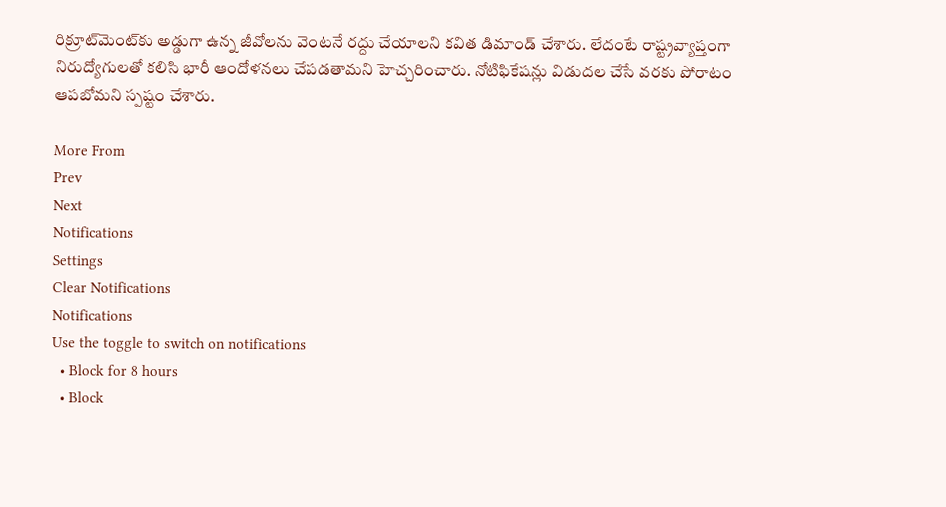రిక్రూట్‌మెంట్‌కు అడ్డుగా ఉన్న జీవోలను వెంటనే రద్దు చేయాలని కవిత డిమాండ్ చేశారు. లేదంటే రాష్ట్రవ్యాప్తంగా నిరుద్యోగులతో కలిసి భారీ ఆందోళనలు చేపడతామని హెచ్చరించారు. నోటిఫికేషన్లు విడుదల చేసే వరకు పోరాటం ఆపబోమని స్పష్టం చేశారు.

More From
Prev
Next
Notifications
Settings
Clear Notifications
Notifications
Use the toggle to switch on notifications
  • Block for 8 hours
  • Block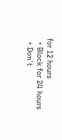for 12 hours
  • Block for 24 hours
  • Don't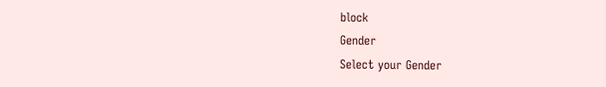block
Gender
Select your Gender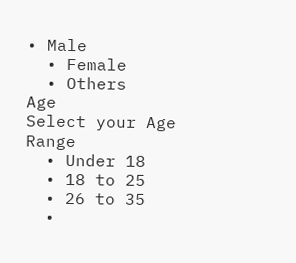• Male
  • Female
  • Others
Age
Select your Age Range
  • Under 18
  • 18 to 25
  • 26 to 35
  •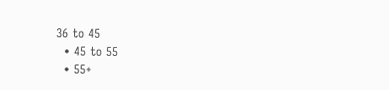36 to 45
  • 45 to 55
  • 55+